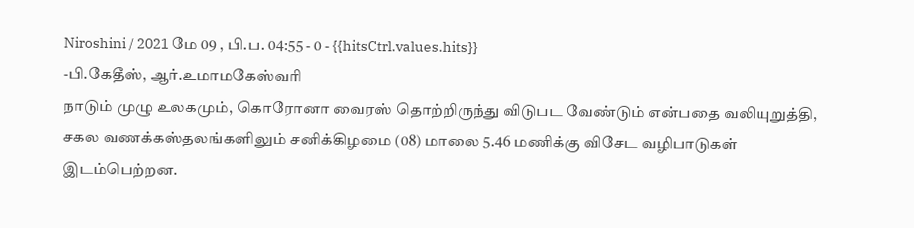Niroshini / 2021 மே 09 , பி.ப. 04:55 - 0 - {{hitsCtrl.values.hits}}
-பி.கேதீஸ், ஆர்.உமாமகேஸ்வரி
நாடும் முழு உலகமும், கொரோனா வைரஸ் தொற்றிருந்து விடுபட வேண்டும் என்பதை வலியுறுத்தி, சகல வணக்கஸ்தலங்களிலும் சனிக்கிழமை (08) மாலை 5.46 மணிக்கு விசேட வழிபாடுகள் இடம்பெற்றன.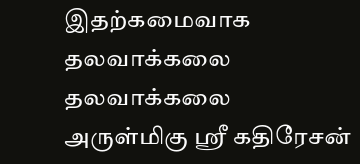இதற்கமைவாக தலவாக்கலை தலவாக்கலை அருள்மிகு ஸ்ரீ கதிரேசன்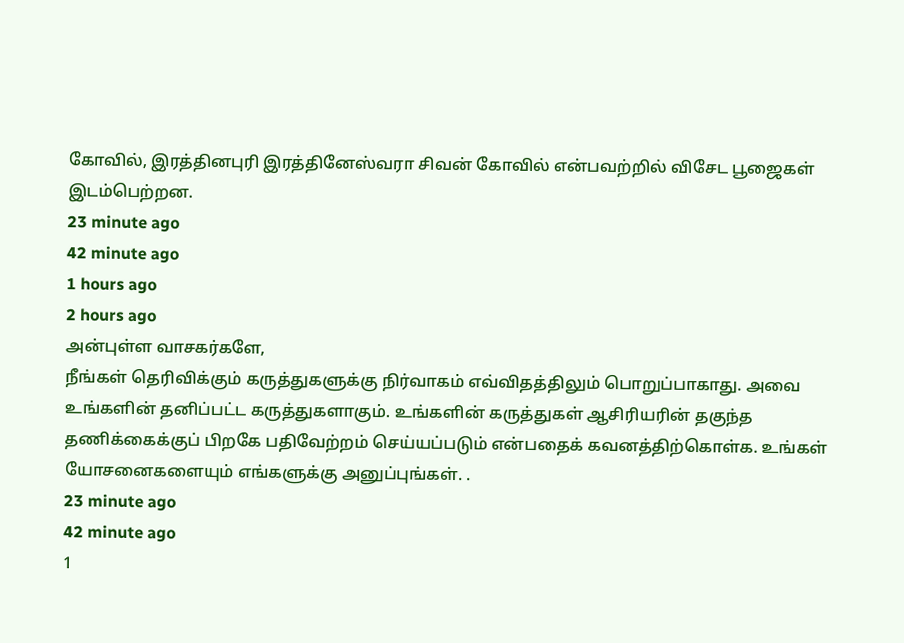கோவில், இரத்தினபுரி இரத்தினேஸ்வரா சிவன் கோவில் என்பவற்றில் விசேட பூஜைகள் இடம்பெற்றன.
23 minute ago
42 minute ago
1 hours ago
2 hours ago
அன்புள்ள வாசகர்களே,
நீங்கள் தெரிவிக்கும் கருத்துகளுக்கு நிர்வாகம் எவ்விதத்திலும் பொறுப்பாகாது. அவை உங்களின் தனிப்பட்ட கருத்துகளாகும். உங்களின் கருத்துகள் ஆசிரியரின் தகுந்த தணிக்கைக்குப் பிறகே பதிவேற்றம் செய்யப்படும் என்பதைக் கவனத்திற்கொள்க. உங்கள் யோசனைகளையும் எங்களுக்கு அனுப்புங்கள். .
23 minute ago
42 minute ago
1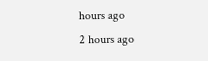hours ago
2 hours ago